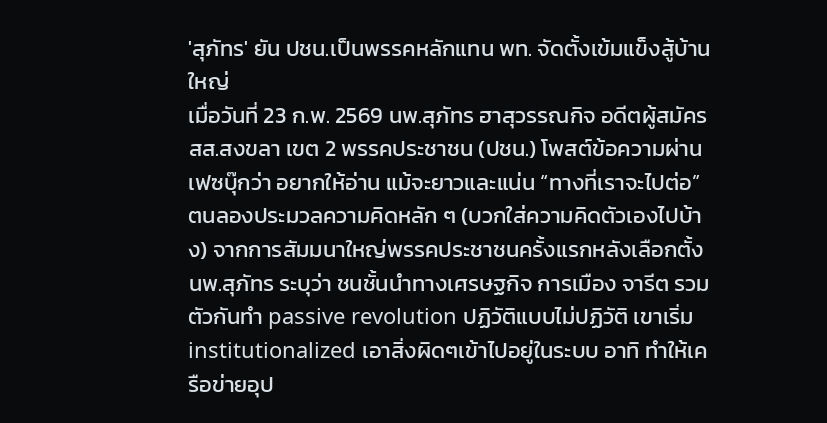'สุภัทร' ยัน ปชน.เป็นพรรคหลักแทน พท. จัดตั้งเข้มแข็งสู้บ้านใหญ่
เมื่อวันที่ 23 ก.พ. 2569 นพ.สุภัทร ฮาสุวรรณกิจ อดีตผู้สมัคร สส.สงขลา เขต 2 พรรคประชาชน (ปชน.) โพสต์ข้อความผ่านเฟซบุ๊กว่า อยากให้อ่าน แม้จะยาวและแน่น “ทางที่เราจะไปต่อ” ตนลองประมวลความคิดหลัก ๆ (บวกใส่ความคิดตัวเองไปบ้าง) จากการสัมมนาใหญ่พรรคประชาชนครั้งแรกหลังเลือกตั้ง
นพ.สุภัทร ระบุว่า ชนชั้นนำทางเศรษฐกิจ การเมือง จารีต รวมตัวกันทำ passive revolution ปฏิวัติแบบไม่ปฏิวัติ เขาเริ่ม institutionalized เอาสิ่งผิดๆเข้าไปอยู่ในระบบ อาทิ ทำให้เครือข่ายอุป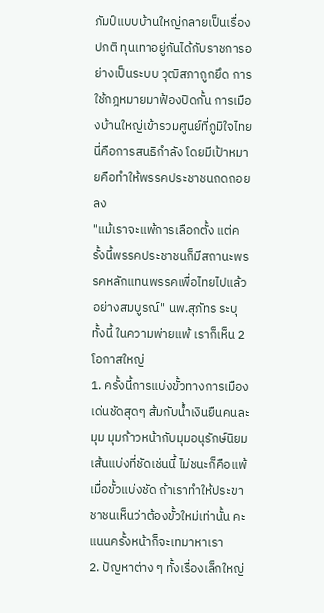ภัมป์แบบบ้านใหญ่กลายเป็นเรื่องปกติ ทุนเทาอยู่กันได้กับราชการอย่างเป็นระบบ วุฒิสภาถูกยึด การใช้กฎหมายมาฟ้องปิดกั้น การเมืองบ้านใหญ่เข้ารวมศูนย์ที่ภูมิใจไทย นี่คือการสนธิกำลัง โดยมีเป้าหมายคือทำให้พรรคประชาชนถดถอยลง
"แม้เราจะแพ้การเลือกตั้ง แต่ครั้งนี้พรรคประชาชนก็มีสถานะพรรคหลักแทนพรรคเพื่อไทยไปแล้วอย่างสมบูรณ์" นพ.สุภัทร ระบุ
ทั้งนี้ ในความพ่ายแพ้ เราก็เห็น 2 โอกาสใหญ่
1. ครั้งนี้การแบ่งขั้วทางการเมืองเด่นชัดสุดๆ ส้มกับน้ำเงินยืนคนละมุม มุมก้าวหน้ากับมุมอนุรักษ์นิยม เส้นแบ่งที่ชัดเช่นนี้ ไม่ชนะก็คือแพ้ เมื่อขั้วแบ่งชัด ถ้าเราทำให้ประขาชาชนเห็นว่าต้องขั้วใหม่เท่านั้น คะแนนครั้งหน้าก็จะเทมาหาเรา
2. ปัญหาต่าง ๆ ทั้งเรื่องเล็กใหญ่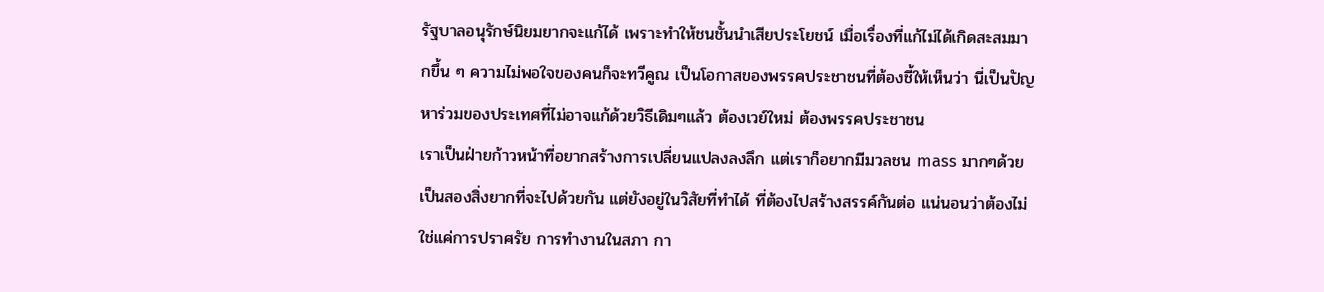รัฐบาลอนุรักษ์นิยมยากจะแก้ได้ เพราะทำให้ชนชั้นนำเสียประโยชน์ เมื่อเรื่องที่แก้ไม่ได้เกิดสะสมมากขึ้น ๆ ความไม่พอใจของคนก็จะทวีคูณ เป็นโอกาสของพรรคประชาชนที่ต้องชี้ให้เห็นว่า นี่เป็นปัญหาร่วมของประเทศที่ไม่อาจแก้ด้วยวิธีเดิมๆแล้ว ต้องเวย์ใหม่ ต้องพรรคประชาชน
เราเป็นฝ่ายก้าวหน้าที่อยากสร้างการเปลี่ยนแปลงลงลึก แต่เราก็อยากมีมวลชน mass มากๆด้วย เป็นสองสิ่งยากที่จะไปด้วยกัน แต่ยังอยู่ในวิสัยที่ทำได้ ที่ต้องไปสร้างสรรค์กันต่อ แน่นอนว่าต้องไม่ใช่แค่การปราศรัย การทำงานในสภา กา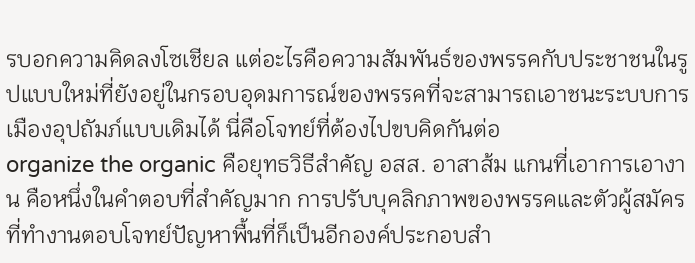รบอกความคิดลงโซเชียล แต่อะไรคือความสัมพันธ์ของพรรคกับประชาชนในรูปแบบใหม่ที่ยังอยู่ในกรอบอุดมการณ์ของพรรคที่จะสามารถเอาชนะระบบการเมืองอุปถัมภ์แบบเดิมได้ นี่คือโจทย์ที่ต้องไปขบคิดกันต่อ
organize the organic คือยุทธวิธีสำคัญ อสส. อาสาส้ม แกนที่เอาการเอางาน คือหนึ่งในคำตอบที่สำคัญมาก การปรับบุคลิกภาพของพรรคและตัวผู้สมัครที่ทำงานตอบโจทย์ปัญหาพื้นที่ก็เป็นอีกองค์ประกอบสำ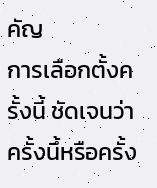คัญ
การเลือกตั้งครั้งนี้ ชัดเจนว่า ครั้งนึ้หรือครั้ง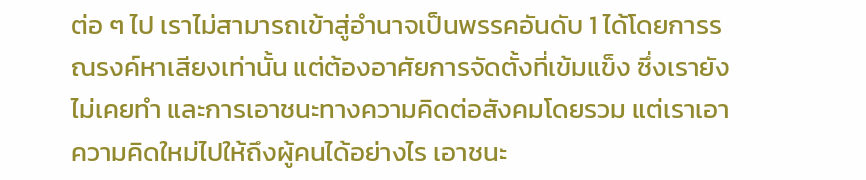ต่อ ๆ ไป เราไม่สามารถเข้าสู่อำนาจเป็นพรรคอันดับ 1 ได้โดยการรณรงค์หาเสียงเท่านั้น แต่ต้องอาศัยการจัดตั้งที่เข้มแข็ง ซึ่งเรายังไม่เคยทำ และการเอาชนะทางความคิดต่อสังคมโดยรวม แต่เราเอาความคิดใหม่ไปให้ถึงผู้คนได้อย่างไร เอาชนะ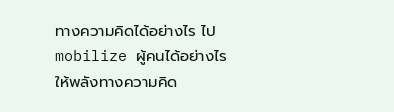ทางความคิดได้อย่างไร ไป mobilize ผู้คนได้อย่างไร ให้พลังทางความคิด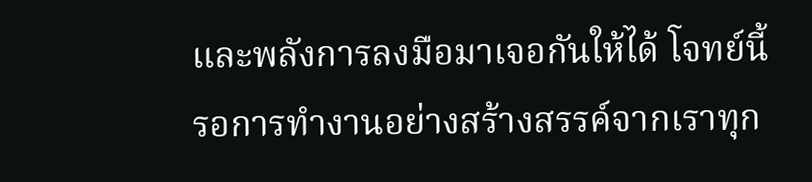และพลังการลงมือมาเจอกันให้ได้ โจทย์นี้รอการทำงานอย่างสร้างสรรค์จากเราทุก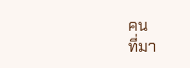คน
ที่มา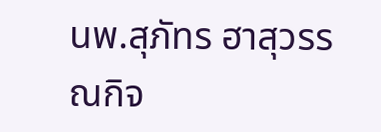นพ.สุภัทร ฮาสุวรรณกิจ